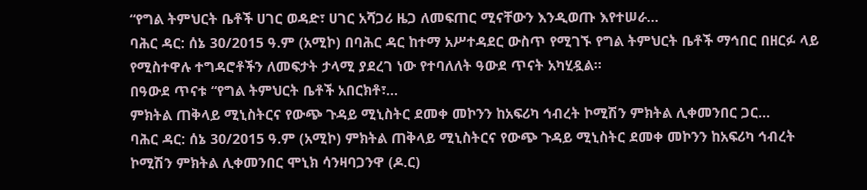“የግል ትምህርት ቤቶች ሀገር ወዳድ፣ ሀገር አሻጋሪ ዜጋ ለመፍጠር ሚናቸውን እንዲወጡ እየተሠራ...
ባሕር ዳር: ሰኔ 30/2015 ዓ.ም (አሚኮ) በባሕር ዳር ከተማ አሥተዳደር ውስጥ የሚገኙ የግል ትምህርት ቤቶች ማኅበር በዘርፉ ላይ የሚስተዋሉ ተግዳሮቶችን ለመፍታት ታላሚ ያደረገ ነው የተባለለት ዓውደ ጥናት አካሂዷል፡፡
በዓውደ ጥናቱ “የግል ትምህርት ቤቶች አበርክቶ፣...
ምክትል ጠቅላይ ሚኒስትርና የውጭ ጉዳይ ሚኒስትር ደመቀ መኮንን ከአፍሪካ ኅብረት ኮሚሽን ምክትል ሊቀመንበር ጋር...
ባሕር ዳር: ሰኔ 30/2015 ዓ.ም (አሚኮ) ምክትል ጠቅላይ ሚኒስትርና የውጭ ጉዳይ ሚኒስትር ደመቀ መኮንን ከአፍሪካ ኅብረት ኮሚሽን ምክትል ሊቀመንበር ሞኒክ ሳንዛባጋንዋ (ዶ.ር)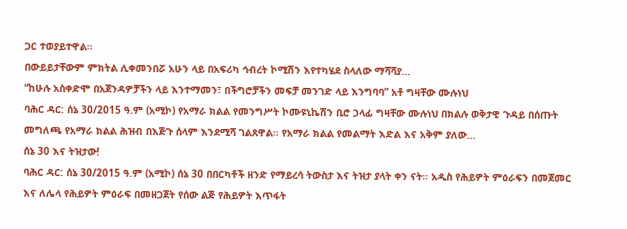ጋር ተወያይተዋል፡፡
በውይይታቸውም ምክትል ሊቀመንበሯ አሁን ላይ በአፍሪካ ኅብረት ኮሚሽን እየተካሄደ ስላለው ማሻሻያ...
“ከሁሉ አስቀድሞ በአጀንዳዎቻችን ላይ እንተማመን፣ በችግሮቻችን መፍቻ መንገድ ላይ እንግባባ” አቶ ግዛቸው ሙሉነህ
ባሕር ዳር: ሰኔ 30/2015 ዓ.ም (አሚኮ) የአማራ ክልል የመንግሥት ኮሙዩኒኬሽን ቢሮ ኃላፊ ግዛቸው ሙሉነህ በክልሉ ወቅታዊ ጉዳይ በሰጡት መግለጫ የአማራ ክልል ሕዝብ በእጅጉ ሰላም እንደሚሻ ገልጸዋል፡፡ የአማራ ክልል የመልማት እድል እና አቅም ያለው...
ሰኔ 30 እና ትዝታው!
ባሕር ዳር: ሰኔ 30/2015 ዓ.ም (አሚኮ) ሰኔ 30 በበርካቶች ዘንድ የማይረሳ ትውስታ እና ትዝታ ያላት ቀን ናት፡፡ አዲስ የሕይዎት ምዕራፍን በመጀመር እና ለሌላ የሕይዎት ምዕራፍ በመዘጋጀት የሰው ልጅ የሕይዎት እጥፋት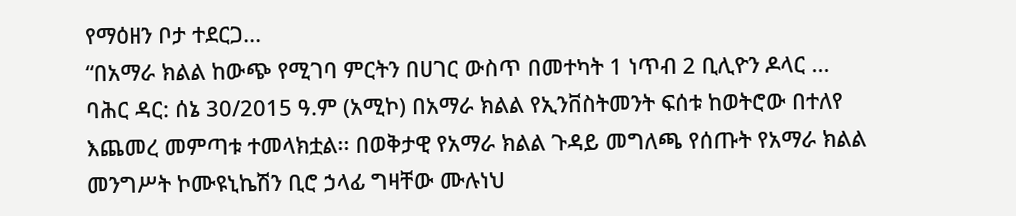የማዕዘን ቦታ ተደርጋ...
“በአማራ ክልል ከውጭ የሚገባ ምርትን በሀገር ውስጥ በመተካት 1 ነጥብ 2 ቢሊዮን ዶላር ...
ባሕር ዳር: ሰኔ 30/2015 ዓ.ም (አሚኮ) በአማራ ክልል የኢንቨስትመንት ፍሰቱ ከወትሮው በተለየ እጨመረ መምጣቱ ተመላክቷል፡፡ በወቅታዊ የአማራ ክልል ጉዳይ መግለጫ የሰጡት የአማራ ክልል መንግሥት ኮሙዩኒኬሽን ቢሮ ኃላፊ ግዛቸው ሙሉነህ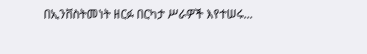በኢንቨስትመነት ዘርፉ በርካታ ሥራዎች እየተሠሩ...